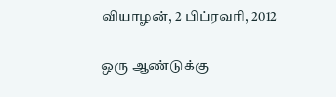வியாழன், 2 பிப்ரவரி, 2012

ஒரு ஆண்டுக்கு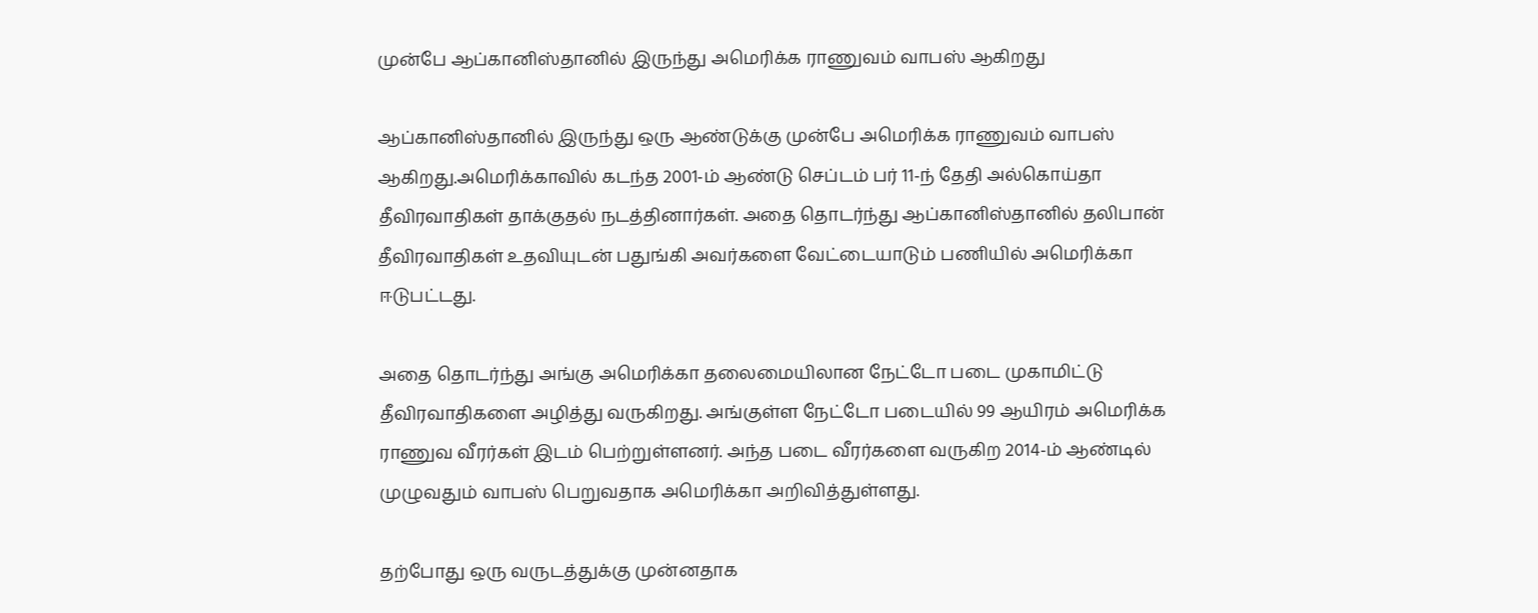முன்பே ஆப்கானிஸ்தானில் இருந்து அமெரிக்க ராணுவம் வாபஸ் ஆகிறது

ஆப்கானிஸ்தானில் இருந்து ஒரு ஆண்டுக்கு முன்பே அமெரிக்க ராணுவம் வாபஸ் ஆகிறது.அமெரிக்காவில் கடந்த 2001-ம் ஆண்டு செப்டம் பர் 11-ந் தேதி அல்கொய்தா தீவிரவாதிகள் தாக்குதல் நடத்தினார்கள். அதை தொடர்ந்து ஆப்கானிஸ்தானில் தலிபான் தீவிரவாதிகள் உதவியுடன் பதுங்கி அவர்களை வேட்டையாடும் பணியில் அமெரிக்கா ஈடுபட்டது.

அதை தொடர்ந்து அங்கு அமெரிக்கா தலைமையிலான நேட்டோ படை முகாமிட்டு தீவிரவாதிகளை அழித்து வருகிறது. அங்குள்ள நேட்டோ படையில் 99 ஆயிரம் அமெரிக்க ராணுவ வீரர்கள் இடம் பெற்றுள்ளனர். அந்த படை வீரர்களை வருகிற 2014-ம் ஆண்டில் முழுவதும் வாபஸ் பெறுவதாக அமெரிக்கா அறிவித்துள்ளது.

தற்போது ஒரு வருடத்துக்கு முன்னதாக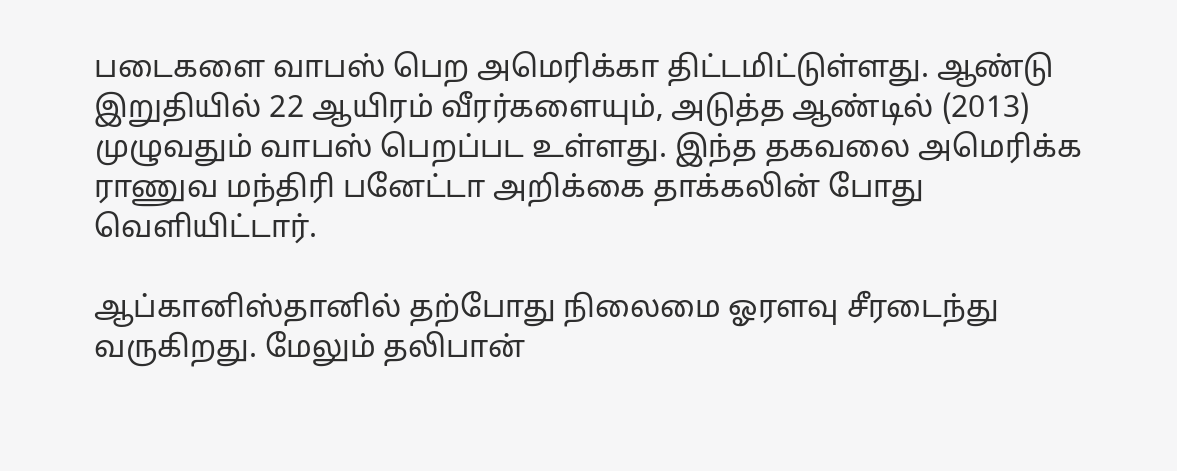படைகளை வாபஸ் பெற அமெரிக்கா திட்டமிட்டுள்ளது. ஆண்டு இறுதியில் 22 ஆயிரம் வீரர்களையும், அடுத்த ஆண்டில் (2013) முழுவதும் வாபஸ் பெறப்பட உள்ளது. இந்த தகவலை அமெரிக்க ராணுவ மந்திரி பனேட்டா அறிக்கை தாக்கலின் போது வெளியிட்டார்.

ஆப்கானிஸ்தானில் தற்போது நிலைமை ஓரளவு சீரடைந்து வருகிறது. மேலும் தலிபான்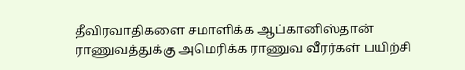தீவிரவாதிகளை சமாளிக்க ஆப்கானிஸ்தான் ராணுவத்துக்கு அமெரிக்க ராணுவ வீரர்கள் பயிற்சி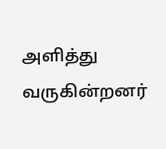அளித்து வருகின்றனர்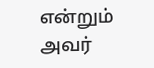என்றும் அவர்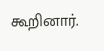கூறினார்.